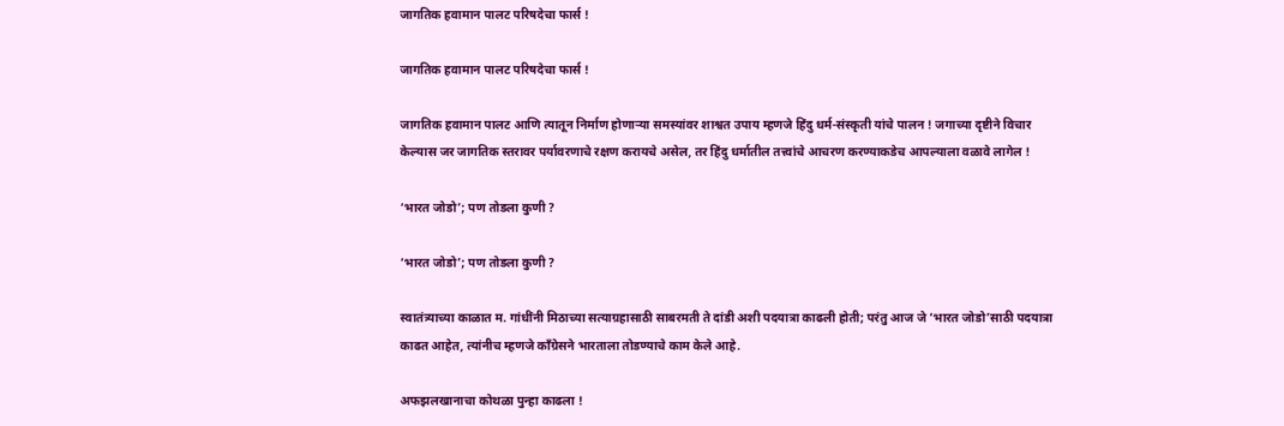जागतिक हवामान पालट परिषदेचा फार्स !

जागतिक हवामान पालट परिषदेचा फार्स !

जागतिक हवामान पालट आणि त्यातून निर्माण होणार्‍या समस्यांवर शाश्वत उपाय म्हणजे हिंदु धर्म-संस्कृती यांचे पालन ! जगाच्या दृष्टीने विचार केल्यास जर जागतिक स्तरावर पर्यावरणाचे रक्षण करायचे असेल, तर हिंदु धर्मातील तत्त्वांचे आचरण करण्याकडेच आपल्याला वळावे लागेल !

‘भारत जोडो’; पण तोडला कुणी ?

‘भारत जोडो’; पण तोडला कुणी ?

स्वातंत्र्याच्या काळात म. गांधींनी मिठाच्या सत्याग्रहासाठी साबरमती ते दांडी अशी पदयात्रा काढली होती; परंतु आज जे ‘भारत जोडो’साठी पदयात्रा काढत आहेत, त्यांनीच म्हणजे काँग्रेसने भारताला तोडण्याचे काम केले आहे.

अफझलखानाचा कोथळा पुन्हा काढला !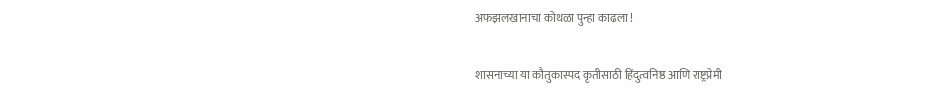अफझलखानाचा कोथळा पुन्हा काढला !

शासनाच्या या कौतुकास्पद कृतीसाठी हिंदुत्वनिष्ठ आणि राष्ट्रप्रेमी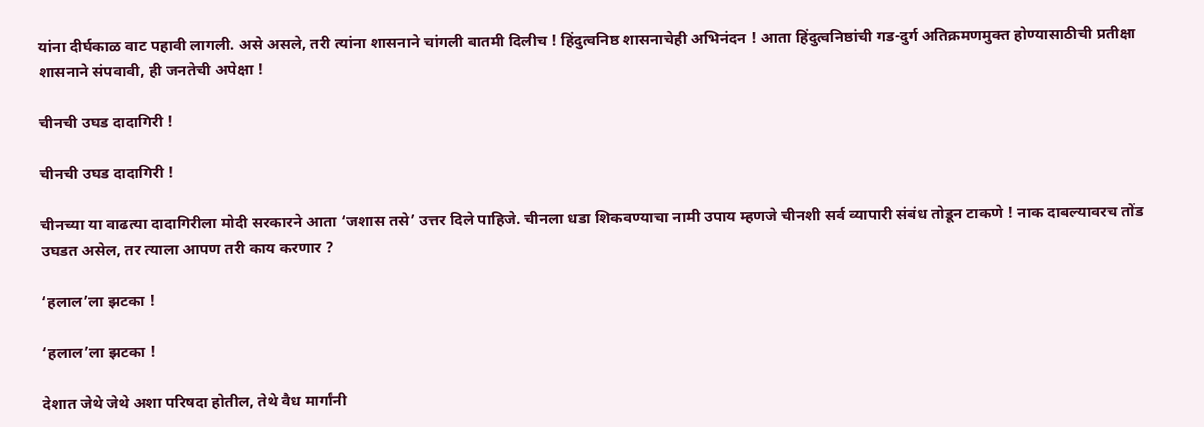यांना दीर्घकाळ वाट पहावी लागली. असे असले, तरी त्यांना शासनाने चांगली बातमी दिलीच ! हिंदुत्वनिष्ठ शासनाचेही अभिनंदन ! आता हिंदुत्वनिष्ठांची गड-दुर्ग अतिक्रमणमुक्त होण्यासाठीची प्रतीक्षा शासनाने संपवावी, ही जनतेची अपेक्षा !

चीनची उघड दादागिरी !

चीनची उघड दादागिरी !

चीनच्या या वाढत्या दादागिरीला मोदी सरकारने आता ‘जशास तसे’ उत्तर दिले पाहिजे. चीनला धडा शिकवण्याचा नामी उपाय म्हणजे चीनशी सर्व व्यापारी संबंध तोडून टाकणे ! नाक दाबल्यावरच तोंड उघडत असेल, तर त्याला आपण तरी काय करणार ?

‘हलाल’ला झटका !

‘हलाल’ला झटका !

देशात जेथे जेथे अशा परिषदा होतील, तेथे वैध मार्गांनी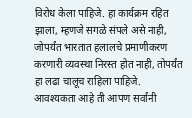विरोध केला पाहिजे. हा कार्यक्रम रहित झाला, म्हणजे सगळे संपले असे नाही, जोपर्यंत भारतात हलालचे प्रमाणीकरण करणारी व्यवस्था निरस्त होत नाही, तोपर्यंत हा लढा चालूच राहिला पाहिजे. आवश्यकता आहे ती आपण सर्वांनी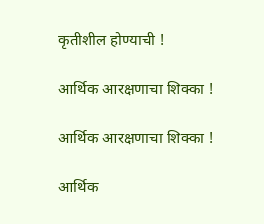कृतीशील होण्याची !

आर्थिक आरक्षणाचा शिक्का !

आर्थिक आरक्षणाचा शिक्का !

आर्थिक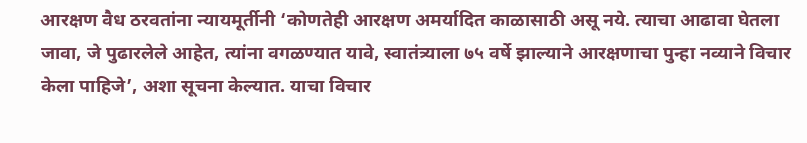आरक्षण वैध ठरवतांना न्यायमूर्तीनी ‘कोणतेही आरक्षण अमर्यादित काळासाठी असू नये. त्याचा आढावा घेतला जावा, जे पुढारलेले आहेत, त्यांना वगळण्यात यावे, स्वातंत्र्याला ७५ वर्षे झाल्याने आरक्षणाचा पुन्हा नव्याने विचार केला पाहिजे’, अशा सूचना केल्यात. याचा विचार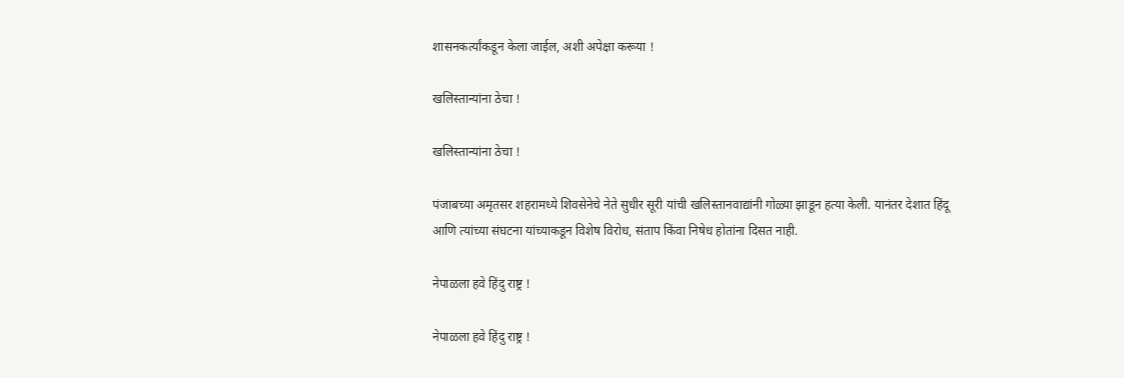शासनकर्त्यांकडून केला जाईल, अशी अपेक्षा करूया !

खलिस्तान्यांना ठेचा !

खलिस्तान्यांना ठेचा !

पंजाबच्या अमृतसर शहरामध्ये शिवसेनेचे नेते सुधीर सूरी यांची खलिस्तानवाद्यांनी गोळ्या झाडून हत्या केली. यानंतर देशात हिंदू आणि त्यांच्या संघटना यांच्याकडून विशेष विरोध, संताप किंवा निषेध होतांना दिसत नाही.

नेपाळला हवे हिंदु राष्ट्र !

नेपाळला हवे हिंदु राष्ट्र !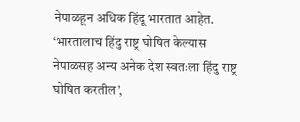नेपाळहून अधिक हिंदू भारतात आहेत. ‘भारतालाच हिंदु राष्ट्र घोषित केल्यास नेपाळसह अन्य अनेक देश स्वतःला हिंदु राष्ट्र घोषित करतील’,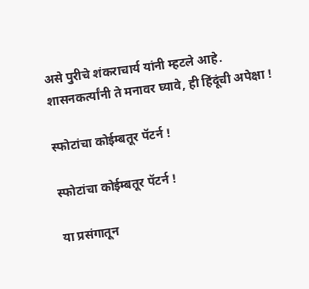असे पुरीचे शंकराचार्य यांनी म्हटले आहे. शासनकर्त्यांनी ते मनावर घ्यावे, ही हिंदूंची अपेक्षा !

स्फोटांचा कोईम्बतूर पॅटर्न !

स्फोटांचा कोईम्बतूर पॅटर्न !

या प्रसंगातून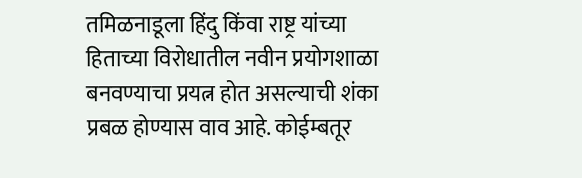तमिळनाडूला हिंदु किंवा राष्ट्र यांच्या हिताच्या विरोधातील नवीन प्रयोगशाळा बनवण्याचा प्रयत्न होत असल्याची शंका प्रबळ होण्यास वाव आहे. कोईम्बतूर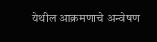येथील आक्रमणाचे अन्वेषण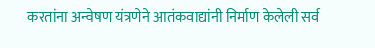करतांना अन्वेषण यंत्रणेने आतंकवाद्यांनी निर्माण केलेली सर्व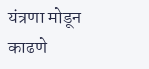यंत्रणा मोडून काढणे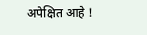अपेक्षित आहे !